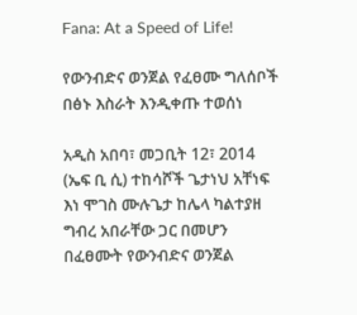Fana: At a Speed of Life!

የውንብድና ወንጀል የፈፀሙ ግለሰቦች በፅኑ እስራት እንዲቀጡ ተወሰነ

አዲስ አበባ፣ መጋቢት 12፣ 2014 (ኤፍ ቢ ሲ) ተከሳሾች ጌታነህ አቸነፍ እነ ሞገስ ሙሉጌታ ከሌላ ካልተያዘ ግብረ አበራቸው ጋር በመሆን በፈፀሙት የውንብድና ወንጀል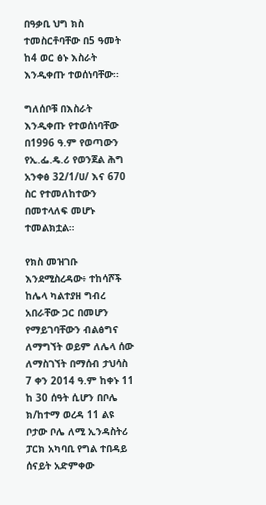በዓቃቢ ህግ ክስ ተመስርቶባቸው በ5 ዓመት ከ4 ወር ፅኑ እስራት እንዲቀጡ ተወሰነባቸው፡፡

ግለሰቦቹ በእስራት እንዲቀጡ የተወሰነባቸው በ1996 ዓ.ም የወጣውን የኢ.ፌ.ዴ.ሪ የወንጀል ሕግ አንቀፅ 32/1/ሀ/ እና 670 ስር የተመለከተውን በመተላለፍ መሆኑ ተመልክቷል።

የክስ መዝገቡ እንደሚስረዳው፥ ተከሳሾች ከሌላ ካልተያዘ ግብረ አበራቸው ጋር በመሆን የማይገባቸውን ብልፅግና ለማግኘት ወይም ለሌላ ሰው ለማስገኘት በማሰብ ታህሳስ 7 ቀን 2014 ዓ.ም ከቀኑ 11 ከ 30 ሰዓት ሲሆን በቦሌ ክ/ከተማ ወረዳ 11 ልዩ ቦታው ቦሌ ለሚ ኢንዳስትሪ ፓርክ አካባቢ የግል ተበዳይ ሰናይት አድምቀው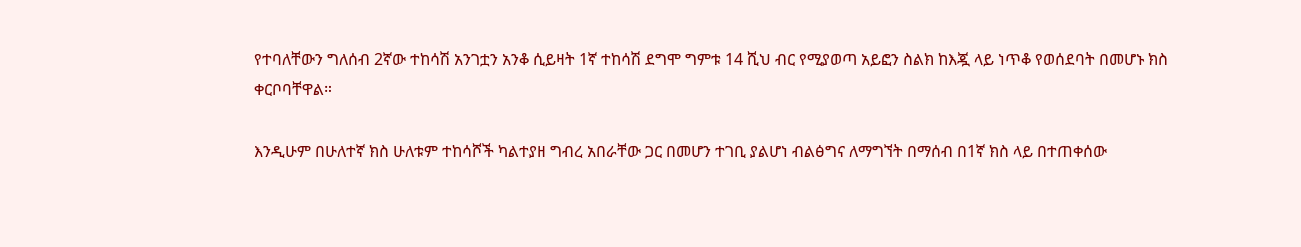የተባለቸውን ግለሰብ 2ኛው ተከሳሽ አንገቷን አንቆ ሲይዛት 1ኛ ተከሳሽ ደግሞ ግምቱ 14 ሺህ ብር የሚያወጣ አይፎን ስልክ ከእጇ ላይ ነጥቆ የወሰደባት በመሆኑ ክስ ቀርቦባቸዋል።

እንዲሁም በሁለተኛ ክስ ሁለቱም ተከሳሾች ካልተያዘ ግብረ አበራቸው ጋር በመሆን ተገቢ ያልሆነ ብልፅግና ለማግኘት በማሰብ በ1ኛ ክስ ላይ በተጠቀሰው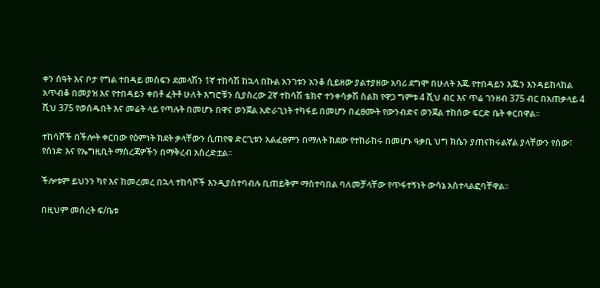ቀን ሰዓት እና ቦታ የግል ተበዳይ መስፍን ደመላሽን 1ኛ ተከሳሽ ከኋላ በኩል አንገቱን አንቆ ሲይዘው ያልተያዘው አባሪ ደግሞ በሁለት እጁ የተበዳይን እጁን እንዳይከላከል አጥብቆ በመያዝ እና የተበዳይን ቀበቶ ፈትቶ ሁለት እግሮቹን ሲያስረው 2ኛ ተከሳሽ ቴክኖ ተንቀሳቃሽ ስልክ የዋጋ ግምቱ 4 ሺህ ብር እና ጥሬ ገንዘብ 375 ብር በአጠቃላይ 4 ሺህ 375 የወሰዱበት እና መሬት ላይ የጣሉት በመሆኑ በዋና ወንጀል አድራጊነት ተካፋይ በመሆን በፈፀሙት የውንብድና ወንጀል ተከሰው ፍርድ ቤት ቀርበዋል፡፡

ተከሳሾች በችሎት ቀርበው የዕምነት ክደት ቃላቸውን ሲጠየቁ ድርጊቱን አልፈፀምን በማለት ክደው የተከራከሩ በመሆኑ ዓቃቢ ህግ ክሴን ያጠናክሩልኛል ያላቸውን የሰው፣ የሰነድ እና የኤግዚቢት ማስረጃዎችን በማቅረብ አስረድቷል፡፡

ችሎቱም ይህንን ካየ እና ከመረመረ በኋላ ተከሳሾች እንዲያስተባብሉ ቢጠይቅም ማስተባበል ባለመቻላቸው የጥፋተኝነት ውሳኔ አስተላልፎባቸዋል፡፡

በዚህም መሰረት ፍ/ቤቱ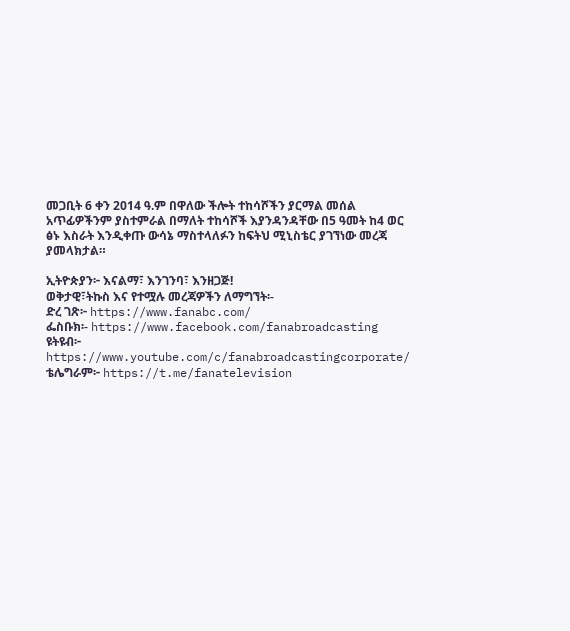መጋቢት 6 ቀን 2014 ዓ.ም በዋለው ችሎት ተከሳሾችን ያርማል መሰል አጥፊዎችንም ያስተምራል በማለት ተከሳሾች እያንዳንዳቸው በ5 ዓመት ከ4 ወር ፅኑ እስራት እንዲቀጡ ውሳኔ ማስተላለፉን ከፍትህ ሚኒስቴር ያገኘነው መረጃ ያመላክታል።

ኢትዮጵያን፦ እናልማ፣ እንገንባ፣ እንዘጋጅ!
ወቅታዊ፣ትኩስ እና የተሟሉ መረጃዎችን ለማግኘት፡-
ድረ ገጽ፦ https://www.fanabc.com/
ፌስቡክ፡- https://www.facebook.com/fanabroadcasting
ዩትዩብ፦ https://www.youtube.com/c/fanabroadcastingcorporate/
ቴሌግራም፦ https://t.me/fanatelevision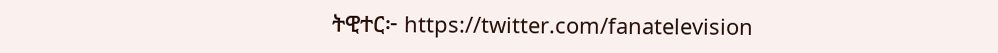ትዊተር፦ https://twitter.com/fanatelevision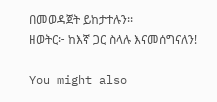በመወዳጀት ይከታተሉን፡፡
ዘወትር፦ ከእኛ ጋር ስላሉ እናመሰግናለን!

You might also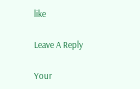like

Leave A Reply

Your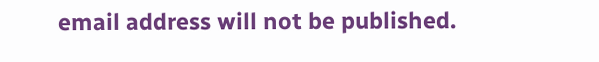email address will not be published.